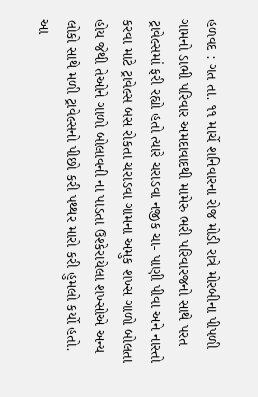હળવદ : ગત તા. ૧૧ માર્ચે શનિવારના રોજ મોડી રાત્રે મોરબીના પીપળી ગામનો ડાભી પરિવાર અમદાવાદથી મામેરુ ભરી પરિવારજનો સાથે પરત ટ્રાવેલ્સમાં ફરી રહ્યો હતો ત્યારે ચરાડવા નજીક ચા- પાણી પીવા અને નાસ્તો કરવા માટે ટ્રાવેલ્સ બસ રોકતા ચરાડવા ગામના અમુક શખ્સ ગાળો બોલતા હોય જેથી તેઓને ગાળો બોલાવની ના પાડતા ઉશ્કેરાયેલા શખ્સોએ અન્ય લોકો સાથે મળી ટ્રાવેલ્સનો પીછો કરી પથ્થર મારો કરી હુમલો કર્યો હતો. આ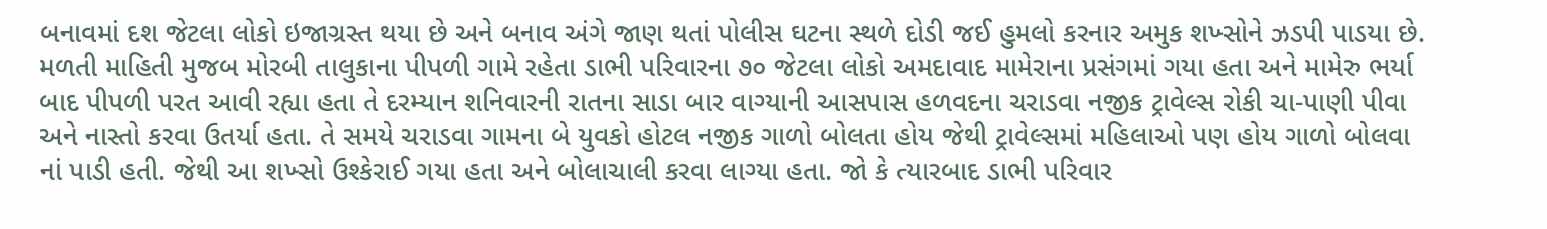બનાવમાં દશ જેટલા લોકો ઇજાગ્રસ્ત થયા છે અને બનાવ અંગે જાણ થતાં પોલીસ ઘટના સ્થળે દોડી જઈ હુમલો કરનાર અમુક શખ્સોને ઝડપી પાડયા છે.
મળતી માહિતી મુજબ મોરબી તાલુકાના પીપળી ગામે રહેતા ડાભી પરિવારના ૭૦ જેટલા લોકો અમદાવાદ મામેરાના પ્રસંગમાં ગયા હતા અને મામેરુ ભર્યા બાદ પીપળી પરત આવી રહ્યા હતા તે દરમ્યાન શનિવારની રાતના સાડા બાર વાગ્યાની આસપાસ હળવદના ચરાડવા નજીક ટ્રાવેલ્સ રોકી ચા-પાણી પીવા અને નાસ્તો કરવા ઉતર્યા હતા. તે સમયે ચરાડવા ગામના બે યુવકો હોટલ નજીક ગાળો બોલતા હોય જેથી ટ્રાવેલ્સમાં મહિલાઓ પણ હોય ગાળો બોલવા નાં પાડી હતી. જેથી આ શખ્સો ઉશ્કેરાઈ ગયા હતા અને બોલાચાલી કરવા લાગ્યા હતા. જો કે ત્યારબાદ ડાભી પરિવાર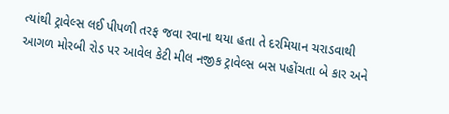ત્યાંથી ટ્રાવેલ્સ લઈ પીપળી તરફ જવા રવાના થયા હતા તે દરમિયાન ચરાડવાથી આગળ મોરબી રોડ પર આવેલ કેટી મીલ નજીક ટ્રાવેલ્સ બસ પહોંચતા બે કાર અને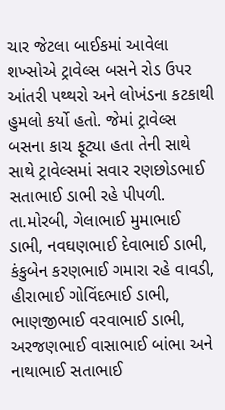ચાર જેટલા બાઈકમાં આવેલા શખ્સોએ ટ્રાવેલ્સ બસને રોડ ઉપર આંતરી પથ્થરો અને લોખંડના કટકાથી હુમલો કર્યો હતો. જેમાં ટ્રાવેલ્સ બસના કાચ ફૂટ્યા હતા તેની સાથે સાથે ટ્રાવેલ્સમાં સવાર રણછોડભાઈ સતાભાઈ ડાભી રહે પીપળી. તા.મોરબી, ગેલાભાઈ મુમાભાઈ ડાભી, નવઘણભાઈ દેવાભાઈ ડાભી, કંકુબેન કરણભાઈ ગમારા રહે વાવડી, હીરાભાઈ ગોવિંદભાઈ ડાભી, ભાણજીભાઈ વરવાભાઈ ડાભી, અરજણભાઈ વાસાભાઈ બાંભા અને નાથાભાઈ સતાભાઈ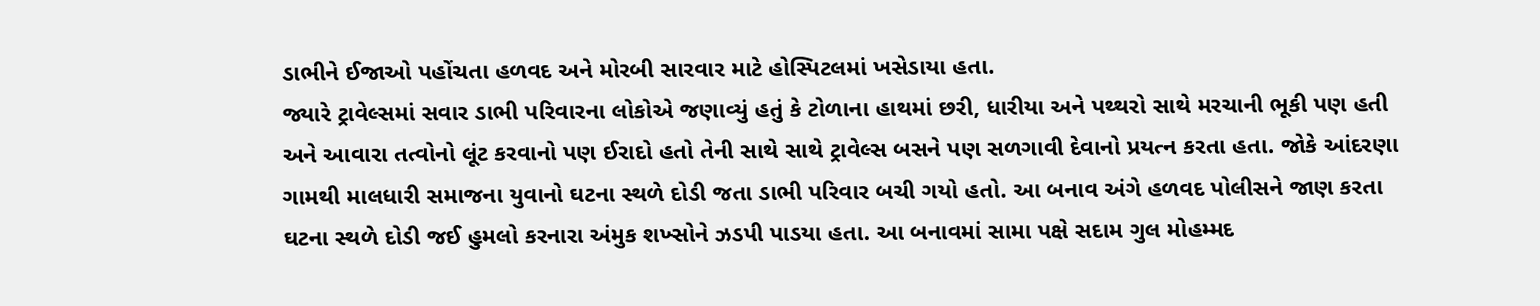ડાભીને ઈજાઓ પહોંચતા હળવદ અને મોરબી સારવાર માટે હોસ્પિટલમાં ખસેડાયા હતા.
જ્યારે ટ્રાવેલ્સમાં સવાર ડાભી પરિવારના લોકોએ જણાવ્યું હતું કે ટોળાના હાથમાં છરી, ધારીયા અને પથ્થરો સાથે મરચાની ભૂકી પણ હતી અને આવારા તત્વોનો લૂંટ કરવાનો પણ ઈરાદો હતો તેની સાથે સાથે ટ્રાવેલ્સ બસને પણ સળગાવી દેવાનો પ્રયત્ન કરતા હતા. જોકે આંદરણા ગામથી માલધારી સમાજના યુવાનો ઘટના સ્થળે દોડી જતા ડાભી પરિવાર બચી ગયો હતો. આ બનાવ અંગે હળવદ પોલીસને જાણ કરતા ઘટના સ્થળે દોડી જઈ હુમલો કરનારા અંમુક શખ્સોને ઝડપી પાડયા હતા. આ બનાવમાં સામા પક્ષે સદામ ગુલ મોહમ્મદ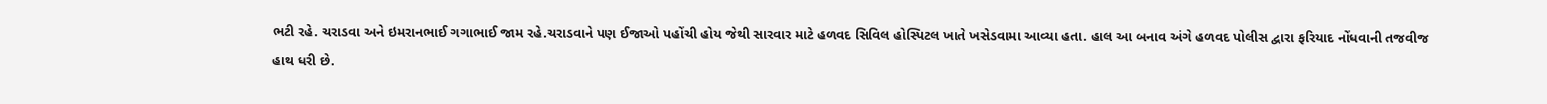ભટી રહે. ચરાડવા અને ઇમરાનભાઈ ગગાભાઈ જામ રહે.ચરાડવાને પણ ઈજાઓ પહોંચી હોય જેથી સારવાર માટે હળવદ સિવિલ હોસ્પિટલ ખાતે ખસેડવામા આવ્યા હતા. હાલ આ બનાવ અંગે હળવદ પોલીસ દ્વારા ફરિયાદ નોંધવાની તજવીજ હાથ ધરી છે.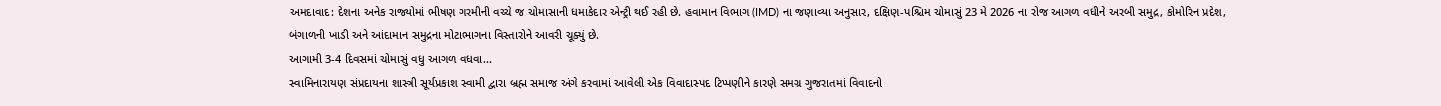અમદાવાદ: દેશના અનેક રાજ્યોમાં ભીષણ ગરમીની વચ્ચે જ ચોમાસાની ધમાકેદાર એન્ટ્રી થઈ રહી છે. હવામાન વિભાગ (IMD) ના જણાવ્યા અનુસાર, દક્ષિણ-પશ્ચિમ ચોમાસું 23 મે 2026 ના રોજ આગળ વધીને અરબી સમુદ્ર, કોમોરિન પ્રદેશ, બંગાળની ખાડી અને આંદામાન સમુદ્રના મોટાભાગના વિસ્તારોને આવરી ચૂક્યું છે.
આગામી 3-4 દિવસમાં ચોમાસું વધુ આગળ વધવા...
સ્વામિનારાયણ સંપ્રદાયના શાસ્ત્રી સૂર્યપ્રકાશ સ્વામી દ્વારા બ્રહ્મ સમાજ અંગે કરવામાં આવેલી એક વિવાદાસ્પદ ટિપ્પણીને કારણે સમગ્ર ગુજરાતમાં વિવાદનો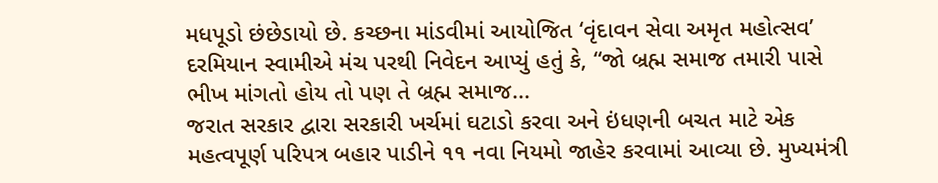મધપૂડો છંછેડાયો છે. કચ્છના માંડવીમાં આયોજિત ‘વૃંદાવન સેવા અમૃત મહોત્સવ’ દરમિયાન સ્વામીએ મંચ પરથી નિવેદન આપ્યું હતું કે, “જો બ્રહ્મ સમાજ તમારી પાસે ભીખ માંગતો હોય તો પણ તે બ્રહ્મ સમાજ...
જરાત સરકાર દ્વારા સરકારી ખર્ચમાં ઘટાડો કરવા અને ઇંધણની બચત માટે એક મહત્વપૂર્ણ પરિપત્ર બહાર પાડીને ૧૧ નવા નિયમો જાહેર કરવામાં આવ્યા છે. મુખ્યમંત્રી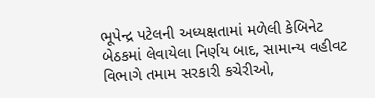ભૂપેન્દ્ર પટેલની અધ્યક્ષતામાં મળેલી કેબિનેટ બેઠકમાં લેવાયેલા નિર્ણય બાદ, સામાન્ય વહીવટ વિભાગે તમામ સરકારી કચેરીઓ,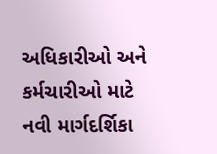અધિકારીઓ અને કર્મચારીઓ માટે નવી માર્ગદર્શિકા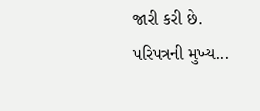જારી કરી છે.
પરિપત્રની મુખ્ય...